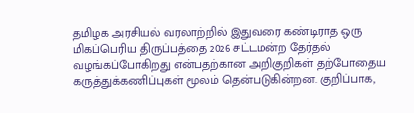தமிழக அரசியல் வரலாற்றில் இதுவரை கண்டிராத ஒரு மிகப்பெரிய திருப்பத்தை 2026 சட்டமன்ற தேர்தல் வழங்கப்போகிறது என்பதற்கான அறிகுறிகள் தற்போதைய கருத்துக்கணிப்புகள் மூலம் தென்படுகின்றன. குறிப்பாக,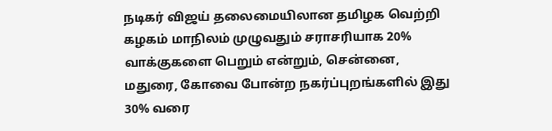நடிகர் விஜய் தலைமையிலான தமிழக வெற்றி கழகம் மாநிலம் முழுவதும் சராசரியாக 20% வாக்குகளை பெறும் என்றும், சென்னை, மதுரை, கோவை போன்ற நகர்ப்புறங்களில் இது 30% வரை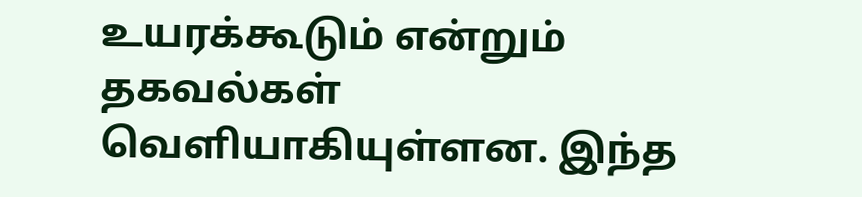உயரக்கூடும் என்றும் தகவல்கள் வெளியாகியுள்ளன. இந்த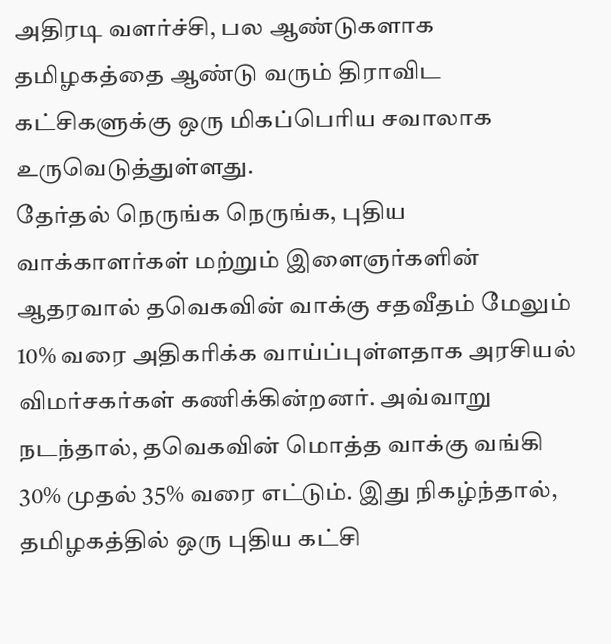அதிரடி வளர்ச்சி, பல ஆண்டுகளாக தமிழகத்தை ஆண்டு வரும் திராவிட கட்சிகளுக்கு ஒரு மிகப்பெரிய சவாலாக உருவெடுத்துள்ளது.
தேர்தல் நெருங்க நெருங்க, புதிய வாக்காளர்கள் மற்றும் இளைஞர்களின் ஆதரவால் தவெகவின் வாக்கு சதவீதம் மேலும் 10% வரை அதிகரிக்க வாய்ப்புள்ளதாக அரசியல் விமர்சகர்கள் கணிக்கின்றனர். அவ்வாறு நடந்தால், தவெகவின் மொத்த வாக்கு வங்கி 30% முதல் 35% வரை எட்டும். இது நிகழ்ந்தால், தமிழகத்தில் ஒரு புதிய கட்சி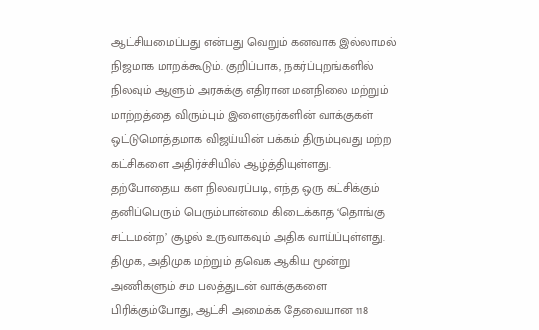ஆட்சியமைப்பது என்பது வெறும் கனவாக இல்லாமல் நிஜமாக மாறக்கூடும். குறிப்பாக, நகர்ப்புறங்களில் நிலவும் ஆளும் அரசுக்கு எதிரான மனநிலை மற்றும் மாற்றத்தை விரும்பும் இளைஞர்களின் வாக்குகள் ஒட்டுமொத்தமாக விஜய்யின் பக்கம் திரும்புவது மற்ற கட்சிகளை அதிர்ச்சியில் ஆழ்த்தியுள்ளது.
தற்போதைய கள நிலவரப்படி, எந்த ஒரு கட்சிக்கும் தனிப்பெரும் பெரும்பான்மை கிடைக்காத ‘தொங்கு சட்டமன்ற’ சூழல் உருவாகவும் அதிக வாய்ப்புள்ளது. திமுக, அதிமுக மற்றும் தவெக ஆகிய மூன்று அணிகளும் சம பலத்துடன் வாக்குகளை பிரிக்கும்போது, ஆட்சி அமைக்க தேவையான 118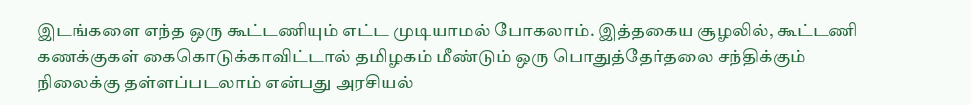இடங்களை எந்த ஒரு கூட்டணியும் எட்ட முடியாமல் போகலாம். இத்தகைய சூழலில், கூட்டணி கணக்குகள் கைகொடுக்காவிட்டால் தமிழகம் மீண்டும் ஒரு பொதுத்தேர்தலை சந்திக்கும் நிலைக்கு தள்ளப்படலாம் என்பது அரசியல்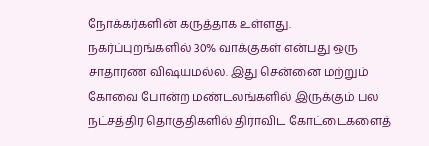நோக்கர்களின் கருத்தாக உள்ளது.
நகர்ப்புறங்களில் 30% வாக்குகள் என்பது ஒரு சாதாரண விஷயமல்ல. இது சென்னை மற்றும் கோவை போன்ற மண்டலங்களில் இருக்கும் பல நட்சத்திர தொகுதிகளில் திராவிட கோட்டைகளைத்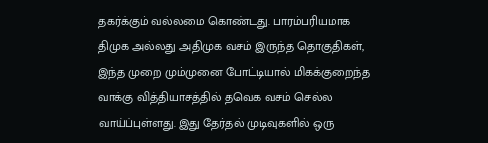தகர்க்கும் வல்லமை கொண்டது. பாரம்பரியமாக திமுக அல்லது அதிமுக வசம் இருந்த தொகுதிகள், இந்த முறை மும்முனை போட்டியால் மிகக்குறைந்த வாக்கு வித்தியாசத்தில் தவெக வசம் செல்ல வாய்ப்புள்ளது. இது தேர்தல் முடிவுகளில் ஒரு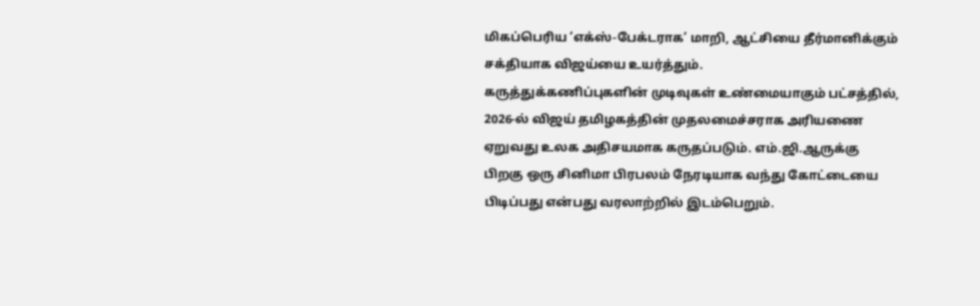மிகப்பெரிய ‘எக்ஸ்-பேக்டராக’ மாறி, ஆட்சியை தீர்மானிக்கும் சக்தியாக விஜய்யை உயர்த்தும்.
கருத்துக்கணிப்புகளின் முடிவுகள் உண்மையாகும் பட்சத்தில், 2026-ல் விஜய் தமிழகத்தின் முதலமைச்சராக அரியணை ஏறுவது உலக அதிசயமாக கருதப்படும். எம்.ஜி.ஆருக்கு பிறகு ஒரு சினிமா பிரபலம் நேரடியாக வந்து கோட்டையை பிடிப்பது என்பது வரலாற்றில் இடம்பெறும்.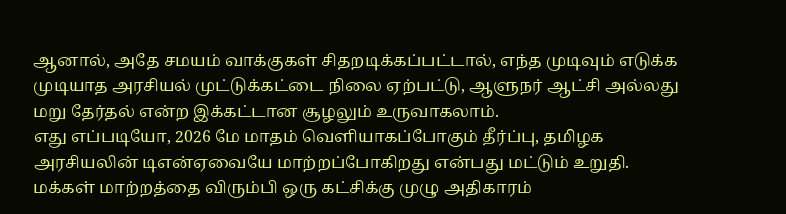ஆனால், அதே சமயம் வாக்குகள் சிதறடிக்கப்பட்டால், எந்த முடிவும் எடுக்க முடியாத அரசியல் முட்டுக்கட்டை நிலை ஏற்பட்டு, ஆளுநர் ஆட்சி அல்லது மறு தேர்தல் என்ற இக்கட்டான சூழலும் உருவாகலாம்.
எது எப்படியோ, 2026 மே மாதம் வெளியாகப்போகும் தீர்ப்பு, தமிழக அரசியலின் டிஎன்ஏவையே மாற்றப்போகிறது என்பது மட்டும் உறுதி. மக்கள் மாற்றத்தை விரும்பி ஒரு கட்சிக்கு முழு அதிகாரம்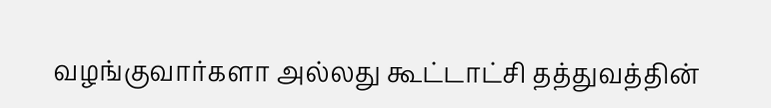வழங்குவார்களா அல்லது கூட்டாட்சி தத்துவத்தின்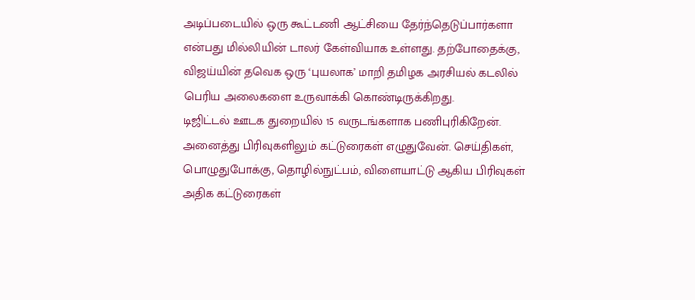அடிப்படையில் ஒரு கூட்டணி ஆட்சியை தேர்ந்தெடுப்பார்களா என்பது மில்லியின் டாலர் கேள்வியாக உள்ளது. தற்போதைக்கு, விஜய்யின் தவெக ஒரு ‘புயலாக’ மாறி தமிழக அரசியல் கடலில் பெரிய அலைகளை உருவாக்கி கொண்டிருக்கிறது.
டிஜிட்டல் ஊடக துறையில் 15 வருடங்களாக பணிபுரிகிறேன். அனைத்து பிரிவுகளிலும் கட்டுரைகள் எழுதுவேன். செய்திகள், பொழுதுபோக்கு, தொழில்நுட்பம், விளையாட்டு ஆகிய பிரிவுகள் அதிக கட்டுரைகள்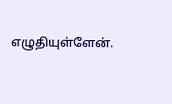எழுதியுள்ளேன்.